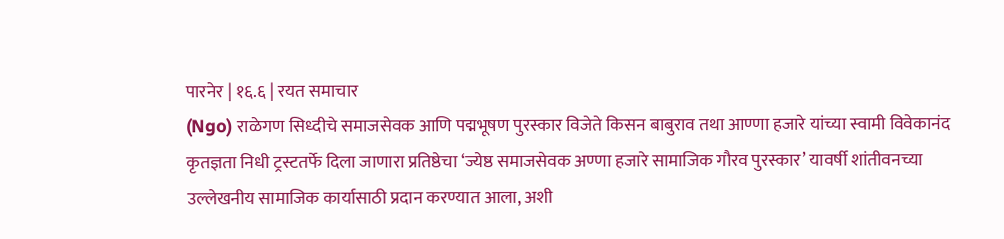पारनेर | १६.६ | रयत समाचार
(Ngo) राळेगण सिध्दीचे समाजसेवक आणि पद्मभूषण पुरस्कार विजेते किसन बाबुराव तथा आण्णा हजारे यांच्या स्वामी विवेकानंद कृतज्ञता निधी ट्रस्टतर्फे दिला जाणारा प्रतिष्ठेचा ‘ज्येष्ठ समाजसेवक अण्णा हजारे सामाजिक गौरव पुरस्कार’ यावर्षी शांतीवनच्या उल्लेखनीय सामाजिक कार्यासाठी प्रदान करण्यात आला, अशी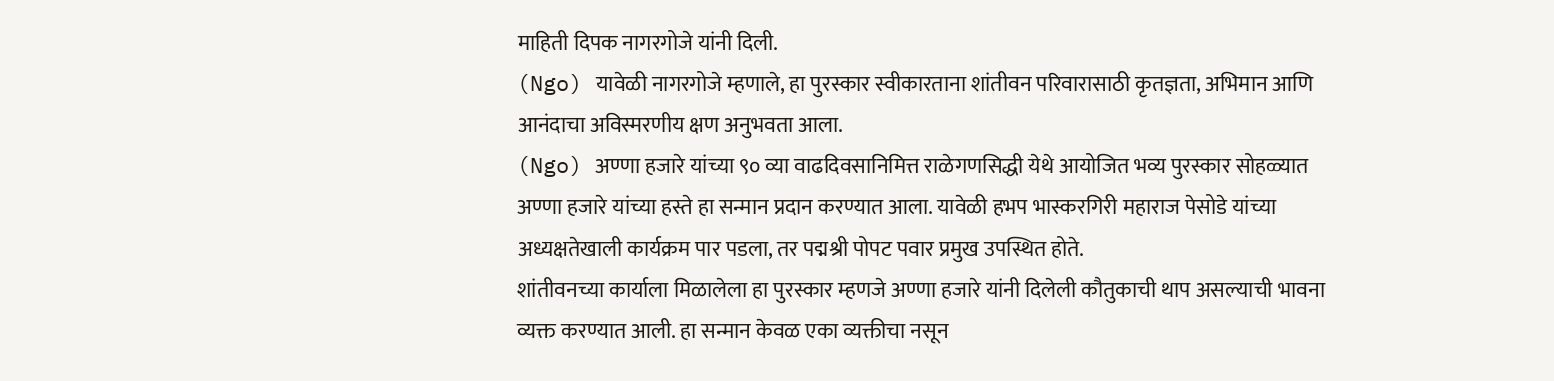माहिती दिपक नागरगोजे यांनी दिली.
(Ngo) यावेळी नागरगोजे म्हणाले, हा पुरस्कार स्वीकारताना शांतीवन परिवारासाठी कृतज्ञता, अभिमान आणि आनंदाचा अविस्मरणीय क्षण अनुभवता आला.
(Ngo) अण्णा हजारे यांच्या ९० व्या वाढदिवसानिमित्त राळेगणसिद्धी येथे आयोजित भव्य पुरस्कार सोहळ्यात अण्णा हजारे यांच्या हस्ते हा सन्मान प्रदान करण्यात आला. यावेळी हभप भास्करगिरी महाराज पेसोडे यांच्या अध्यक्षतेखाली कार्यक्रम पार पडला, तर पद्मश्री पोपट पवार प्रमुख उपस्थित होते.
शांतीवनच्या कार्याला मिळालेला हा पुरस्कार म्हणजे अण्णा हजारे यांनी दिलेली कौतुकाची थाप असल्याची भावना व्यक्त करण्यात आली. हा सन्मान केवळ एका व्यक्तीचा नसून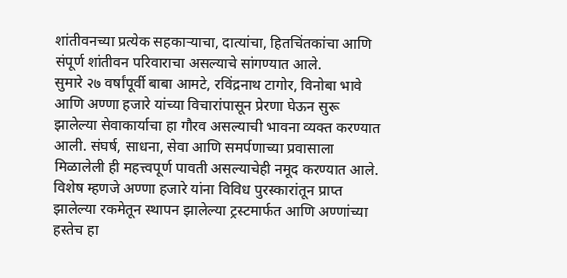शांतीवनच्या प्रत्येक सहकाऱ्याचा, दात्यांचा, हितचिंतकांचा आणि संपूर्ण शांतीवन परिवाराचा असल्याचे सांगण्यात आले.
सुमारे २७ वर्षांपूर्वी बाबा आमटे, रविंद्रनाथ टागोर, विनोबा भावे आणि अण्णा हजारे यांच्या विचारांपासून प्रेरणा घेऊन सुरू झालेल्या सेवाकार्याचा हा गौरव असल्याची भावना व्यक्त करण्यात आली. संघर्ष, साधना, सेवा आणि समर्पणाच्या प्रवासाला मिळालेली ही महत्त्वपूर्ण पावती असल्याचेही नमूद करण्यात आले.
विशेष म्हणजे अण्णा हजारे यांना विविध पुरस्कारांतून प्राप्त झालेल्या रकमेतून स्थापन झालेल्या ट्रस्टमार्फत आणि अण्णांच्या हस्तेच हा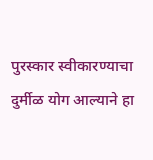पुरस्कार स्वीकारण्याचा दुर्मीळ योग आल्याने हा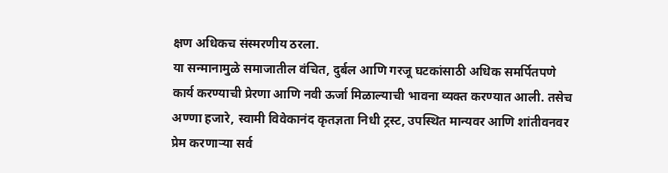क्षण अधिकच संस्मरणीय ठरला.
या सन्मानामुळे समाजातील वंचित, दुर्बल आणि गरजू घटकांसाठी अधिक समर्पितपणे कार्य करण्याची प्रेरणा आणि नवी ऊर्जा मिळाल्याची भावना व्यक्त करण्यात आली. तसेच अण्णा हजारे, स्वामी विवेकानंद कृतज्ञता निधी ट्रस्ट, उपस्थित मान्यवर आणि शांतीवनवर प्रेम करणाऱ्या सर्व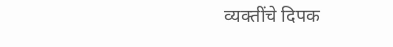व्यक्तींचे दिपक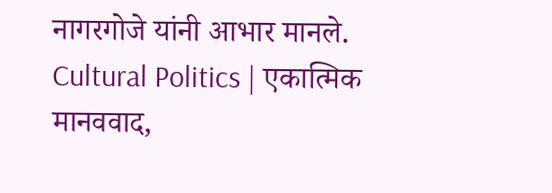नागरगोजे यांनी आभार मानले.
Cultural Politics | एकात्मिक मानववाद,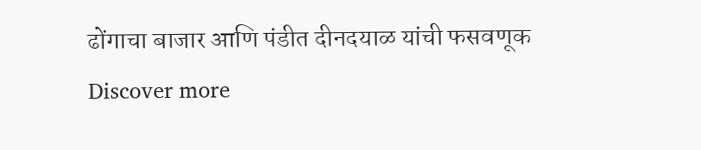ढोंगाचा बाजार आणि पंडीत दीनदयाळ यांची फसवणूक
Discover more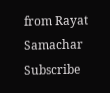from Rayat Samachar
Subscribe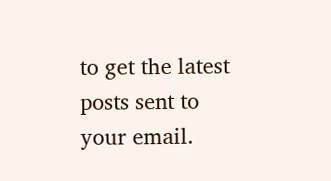to get the latest posts sent to your email.